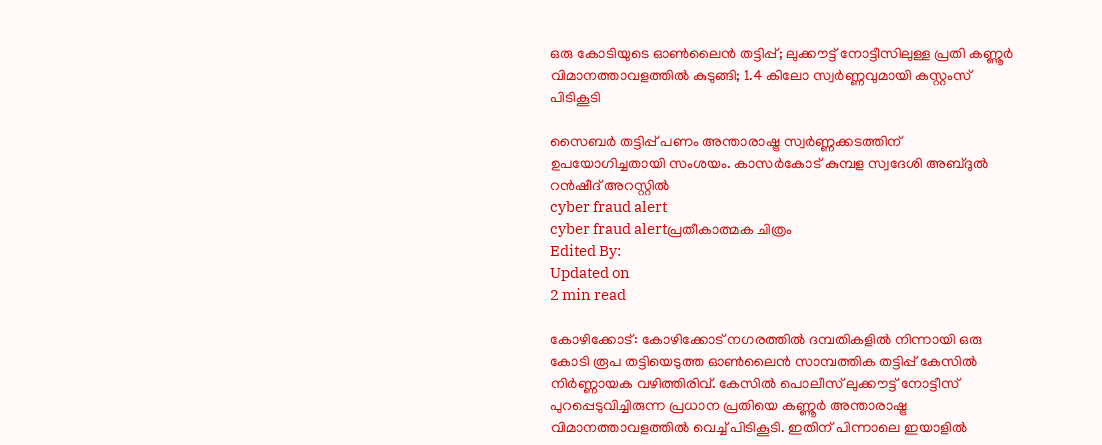ഒരു കോടിയുടെ ഓൺലൈൻ തട്ടിപ്പ്; ലുക്കൗട്ട് നോട്ടീസിലുള്ള പ്രതി കണ്ണൂർ വിമാനത്താവളത്തിൽ കുടുങ്ങി; 1.4 കിലോ സ്വർണ്ണവുമായി കസ്റ്റംസ് പിടികൂടി

സൈബർ തട്ടിപ്പ് പണം അന്താരാഷ്ട്ര സ്വർണ്ണക്കടത്തിന് ഉപയോഗിച്ചതായി സംശയം. കാസർകോട് കുമ്പള സ്വദേശി അബ്ദുൽ റൻഷീദ് അറസ്റ്റിൽ
cyber fraud alert
cyber fraud alertപ്രതീകാത്മക ചിത്രം
Edited By:
Updated on
2 min read

കോഴിക്കോട്: കോഴിക്കോട് നഗരത്തിൽ ദമ്പതികളിൽ നിന്നായി ഒരു കോടി രൂപ തട്ടിയെടുത്ത ഓൺലൈൻ സാമ്പത്തിക തട്ടിപ്പ് കേസിൽ നിർണ്ണായക വഴിത്തിരിവ്. കേസിൽ പൊലീസ് ലുക്കൗട്ട് നോട്ടീസ് പുറപ്പെടുവിച്ചിരുന്ന പ്രധാന പ്രതിയെ കണ്ണൂർ അന്താരാഷ്ട്ര വിമാനത്താവളത്തിൽ വെച്ച് പിടികൂടി. ഇതിന് പിന്നാലെ ഇയാളിൽ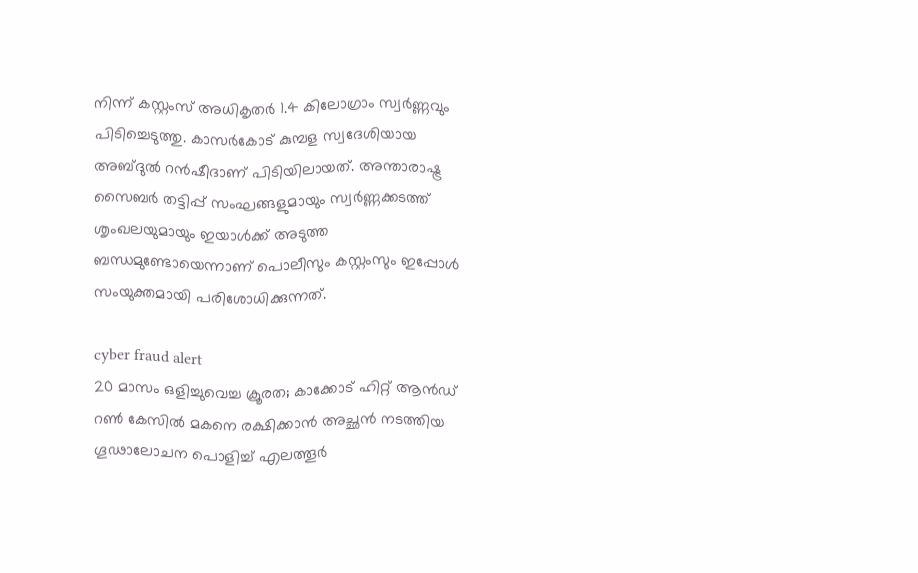നിന്ന് കസ്റ്റംസ് അധികൃതർ 1.4 കിലോഗ്രാം സ്വർണ്ണവും പിടിച്ചെടുത്തു. കാസർകോട് കുമ്പള സ്വദേശിയായ അബ്ദുൽ റൻഷീദാണ് പിടിയിലായത്. അന്താരാഷ്ട്ര സൈബർ തട്ടിപ്പ് സംഘങ്ങളുമായും സ്വർണ്ണക്കടത്ത് ശൃംഖലയുമായും ഇയാൾക്ക് അടുത്ത ബന്ധമുണ്ടോയെന്നാണ് പൊലീസും കസ്റ്റംസും ഇപ്പോൾ സംയുക്തമായി പരിശോധിക്കുന്നത്.

cyber fraud alert
20 മാസം ഒളിച്ചുവെച്ച ക്രൂരത; കാക്കോട് ഹിറ്റ് ആൻഡ് റൺ കേസിൽ മകനെ രക്ഷിക്കാൻ അച്ഛൻ നടത്തിയ ഗൂഢാലോചന പൊളിച്ച് എലത്തൂർ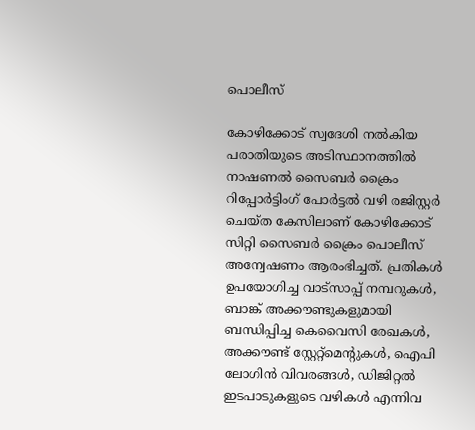പൊലീസ്

കോഴിക്കോട് സ്വദേശി നൽകിയ പരാതിയുടെ അടിസ്ഥാനത്തിൽ നാഷണൽ സൈബർ ക്രൈം റിപ്പോർട്ടിംഗ് പോർട്ടൽ വഴി രജിസ്റ്റർ ചെയ്ത കേസിലാണ് കോഴിക്കോട് സിറ്റി സൈബർ ക്രൈം പൊലീസ് അന്വേഷണം ആരംഭിച്ചത്. പ്രതികൾ ഉപയോഗിച്ച വാട്സാപ്പ് നമ്പറുകൾ, ബാങ്ക് അക്കൗണ്ടുകളുമായി ബന്ധിപ്പിച്ച കെവൈസി രേഖകൾ, അക്കൗണ്ട് സ്റ്റേറ്റ്മെന്റുകൾ, ഐപി ലോഗിൻ വിവരങ്ങൾ, ഡിജിറ്റൽ ഇടപാടുകളുടെ വഴികൾ എന്നിവ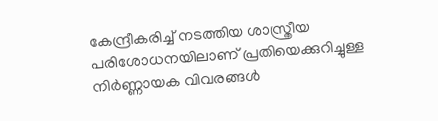കേന്ദ്രീകരിച്ച് നടത്തിയ ശാസ്ത്രീയ പരിശോധനയിലാണ് പ്രതിയെക്കുറിച്ചുള്ള നിർണ്ണായക വിവരങ്ങൾ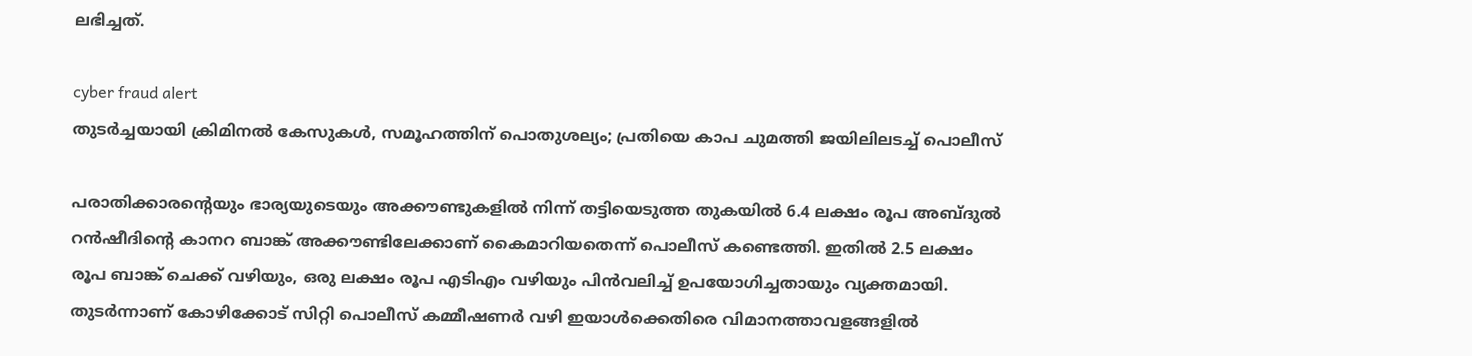ലഭിച്ചത്.

cyber fraud alert
തുടര്‍ച്ചയായി ക്രിമിനല്‍ കേസുകള്‍, സമൂഹത്തിന് പൊതുശല്യം; പ്രതിയെ കാപ ചുമത്തി ജയിലിലടച്ച് പൊലീസ്

പരാതിക്കാരന്റെയും ഭാര്യയുടെയും അക്കൗണ്ടുകളിൽ നിന്ന് തട്ടിയെടുത്ത തുകയിൽ 6.4 ലക്ഷം രൂപ അബ്ദുൽ റൻഷീദിന്റെ കാനറ ബാങ്ക് അക്കൗണ്ടിലേക്കാണ് കൈമാറിയതെന്ന് പൊലീസ് കണ്ടെത്തി. ഇതിൽ 2.5 ലക്ഷം രൂപ ബാങ്ക് ചെക്ക് വഴിയും, ഒരു ലക്ഷം രൂപ എടിഎം വഴിയും പിൻവലിച്ച് ഉപയോഗിച്ചതായും വ്യക്തമായി. തുടർന്നാണ് കോഴിക്കോട് സിറ്റി പൊലീസ് കമ്മീഷണർ വഴി ഇയാൾക്കെതിരെ വിമാനത്താവളങ്ങളിൽ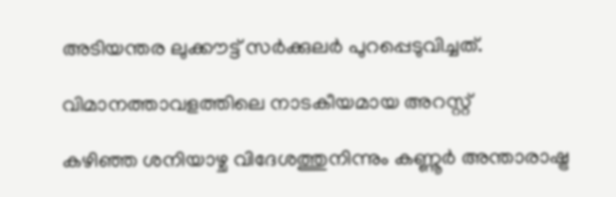അടിയന്തര ലുക്കൗട്ട് സർക്കുലർ പുറപ്പെടുവിച്ചത്.

വിമാനത്താവളത്തിലെ നാടകീയമായ അറസ്റ്റ്

കഴിഞ്ഞ ശനിയാഴ്ച വിദേശത്തുനിന്നും കണ്ണൂർ അന്താരാഷ്ട്ര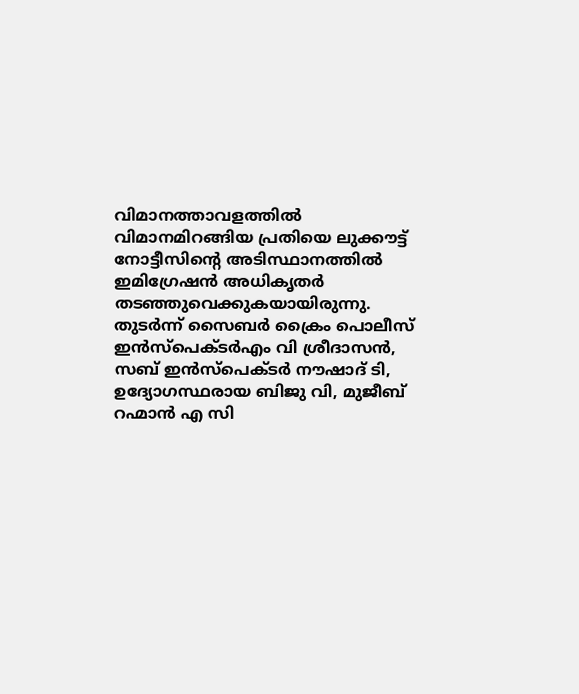വിമാനത്താവളത്തിൽ വിമാനമിറങ്ങിയ പ്രതിയെ ലുക്കൗട്ട് നോട്ടീസിന്റെ അടിസ്ഥാനത്തിൽ ഇമിഗ്രേഷൻ അധികൃതർ തടഞ്ഞുവെക്കുകയായിരുന്നു. തുടർന്ന് സൈബർ ക്രൈം പൊലീസ് ഇൻസ്പെക്ടർഎം വി ശ്രീദാസൻ, സബ് ഇൻസ്പെക്ടർ നൗഷാദ് ടി, ഉദ്യോഗസ്ഥരായ ബിജു വി, മുജീബ് റഹ്മാൻ എ സി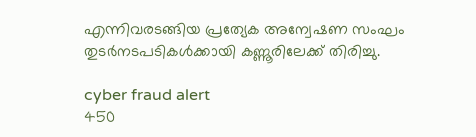എന്നിവരടങ്ങിയ പ്രത്യേക അന്വേഷണ സംഘം തുടർനടപടികൾക്കായി കണ്ണൂരിലേക്ക് തിരിച്ചു.

cyber fraud alert
450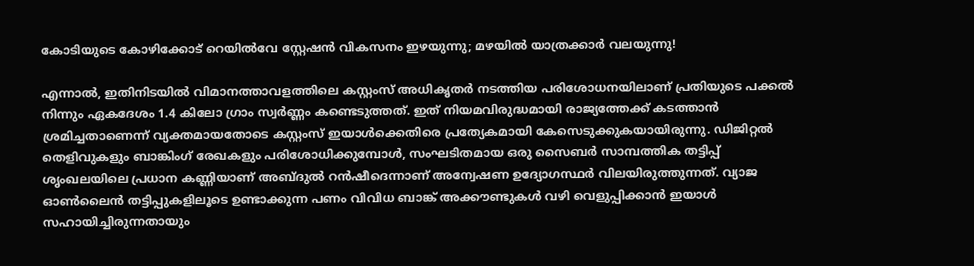കോടിയുടെ കോഴിക്കോട് റെയിൽവേ സ്റ്റേഷൻ വികസനം ഇഴയുന്നു; മഴയിൽ യാത്രക്കാർ വലയുന്നു!

എന്നാൽ, ഇതിനിടയിൽ വിമാനത്താവളത്തിലെ കസ്റ്റംസ് അധികൃതർ നടത്തിയ പരിശോധനയിലാണ് പ്രതിയുടെ പക്കൽ നിന്നും ഏകദേശം 1.4 കിലോ ഗ്രാം സ്വർണ്ണം കണ്ടെടുത്തത്. ഇത് നിയമവിരുദ്ധമായി രാജ്യത്തേക്ക് കടത്താൻ ശ്രമിച്ചതാണെന്ന് വ്യക്തമായതോടെ കസ്റ്റംസ് ഇയാൾക്കെതിരെ പ്രത്യേകമായി കേസെടുക്കുകയായിരുന്നു. ഡിജിറ്റൽ തെളിവുകളും ബാങ്കിംഗ് രേഖകളും പരിശോധിക്കുമ്പോൾ, സംഘടിതമായ ഒരു സൈബർ സാമ്പത്തിക തട്ടിപ്പ് ശൃംഖലയിലെ പ്രധാന കണ്ണിയാണ് അബ്ദുൽ റൻഷീദെന്നാണ് അന്വേഷണ ഉദ്യോഗസ്ഥർ വിലയിരുത്തുന്നത്. വ്യാജ ഓൺലൈൻ തട്ടിപ്പുകളിലൂടെ ഉണ്ടാക്കുന്ന പണം വിവിധ ബാങ്ക് അക്കൗണ്ടുകൾ വഴി വെളുപ്പിക്കാൻ ഇയാൾ സഹായിച്ചിരുന്നതായും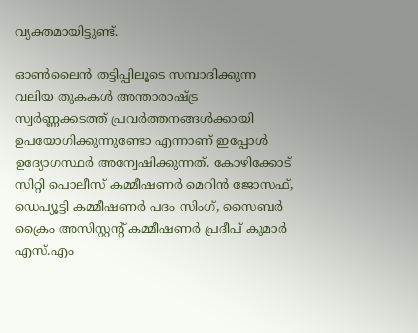വ്യക്തമായിട്ടുണ്ട്.

ഓൺലൈൻ തട്ടിപ്പിലൂടെ സമ്പാദിക്കുന്ന വലിയ തുകകൾ അന്താരാഷ്ട്ര സ്വർണ്ണക്കടത്ത് പ്രവർത്തനങ്ങൾക്കായി ഉപയോഗിക്കുന്നുണ്ടോ എന്നാണ് ഇപ്പോൾ ഉദ്യോഗസ്ഥർ അന്വേഷിക്കുന്നത്. കോഴിക്കോട് സിറ്റി പൊലീസ് കമ്മീഷണർ മെറിൻ ജോസഫ്, ഡെപ്യൂട്ടി കമ്മീഷണർ പദം സിംഗ്, സൈബർ ക്രൈം അസിസ്റ്റന്റ് കമ്മീഷണർ പ്രദീപ് കുമാർ എസ്.എം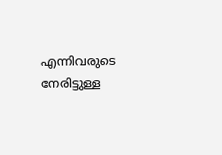എന്നിവരുടെ നേരിട്ടുള്ള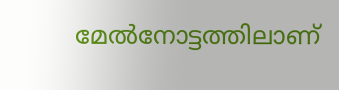മേൽനോട്ടത്തിലാണ്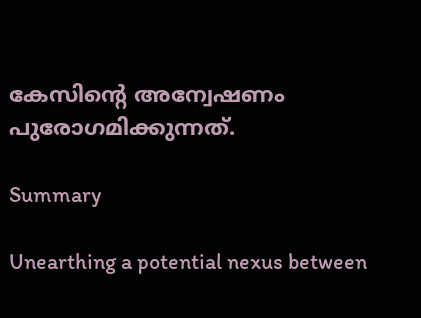കേസിന്റെ അന്വേഷണം പുരോഗമിക്കുന്നത്.

Summary

Unearthing a potential nexus between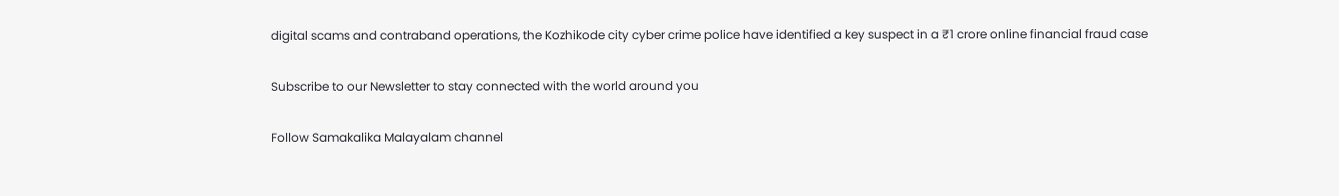digital scams and contraband operations, the Kozhikode city cyber crime police have identified a key suspect in a ₹1 crore online financial fraud case

Subscribe to our Newsletter to stay connected with the world around you

Follow Samakalika Malayalam channel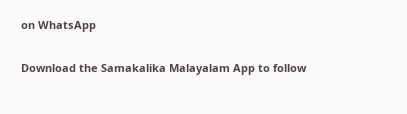on WhatsApp

Download the Samakalika Malayalam App to follow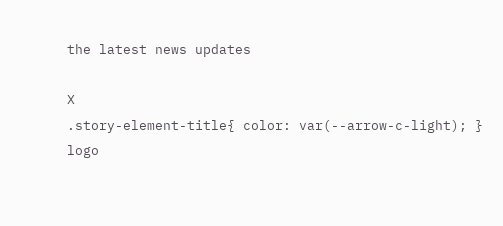the latest news updates

X
.story-element-title{ color: var(--arrow-c-light); }
logo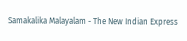Samakalika Malayalam - The New Indian Express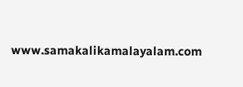www.samakalikamalayalam.com